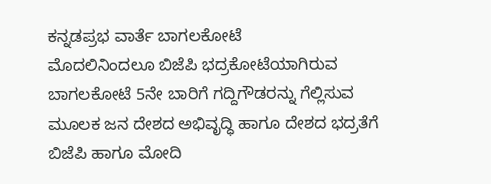ಕನ್ನಡಪ್ರಭ ವಾರ್ತೆ ಬಾಗಲಕೋಟೆ
ಮೊದಲಿನಿಂದಲೂ ಬಿಜೆಪಿ ಭದ್ರಕೋಟೆಯಾಗಿರುವ ಬಾಗಲಕೋಟೆ 5ನೇ ಬಾರಿಗೆ ಗದ್ದಿಗೌಡರನ್ನು ಗೆಲ್ಲಿಸುವ ಮೂಲಕ ಜನ ದೇಶದ ಅಭಿವೃದ್ಧಿ ಹಾಗೂ ದೇಶದ ಭದ್ರತೆಗೆ ಬಿಜೆಪಿ ಹಾಗೂ ಮೋದಿ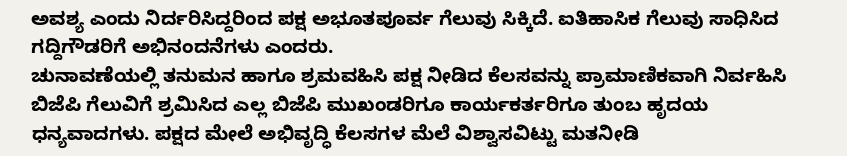ಅವಶ್ಯ ಎಂದು ನಿರ್ದರಿಸಿದ್ದರಿಂದ ಪಕ್ಷ ಅಭೂತಪೂರ್ವ ಗೆಲುವು ಸಿಕ್ಕಿದೆ. ಐತಿಹಾಸಿಕ ಗೆಲುವು ಸಾಧಿಸಿದ ಗದ್ದಿಗೌಡರಿಗೆ ಅಭಿನಂದನೆಗಳು ಎಂದರು.
ಚುನಾವಣೆಯಲ್ಲಿ ತನುಮನ ಹಾಗೂ ಶ್ರಮವಹಿಸಿ ಪಕ್ಷ ನೀಡಿದ ಕೆಲಸವನ್ನು ಪ್ರಾಮಾಣಿಕವಾಗಿ ನಿರ್ವಹಿಸಿ ಬಿಜೆಪಿ ಗೆಲುವಿಗೆ ಶ್ರಮಿಸಿದ ಎಲ್ಲ ಬಿಜೆಪಿ ಮುಖಂಡರಿಗೂ ಕಾರ್ಯಕರ್ತರಿಗೂ ತುಂಬ ಹೃದಯ ಧನ್ಯವಾದಗಳು. ಪಕ್ಷದ ಮೇಲೆ ಅಭಿವೃದ್ಧಿ ಕೆಲಸಗಳ ಮೆಲೆ ವಿಶ್ವಾಸವಿಟ್ಟು ಮತನೀಡಿ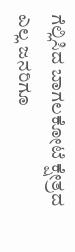ಗೆಲ್ಲಿಸಿದ ಬಾಗಲಕೋಟೆ ಕ್ಷೇತ್ರದ ಎಲ್ಲ ಜನರಿಗೂ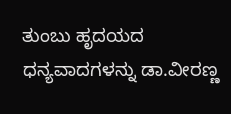ತುಂಬು ಹೃದಯದ ಧನ್ಯವಾದಗಳನ್ನು ಡಾ.ವೀರಣ್ಣ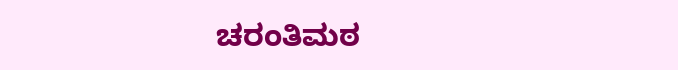ಚರಂತಿಮಠ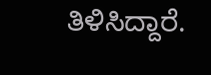ತಿಳಿಸಿದ್ದಾರೆ.